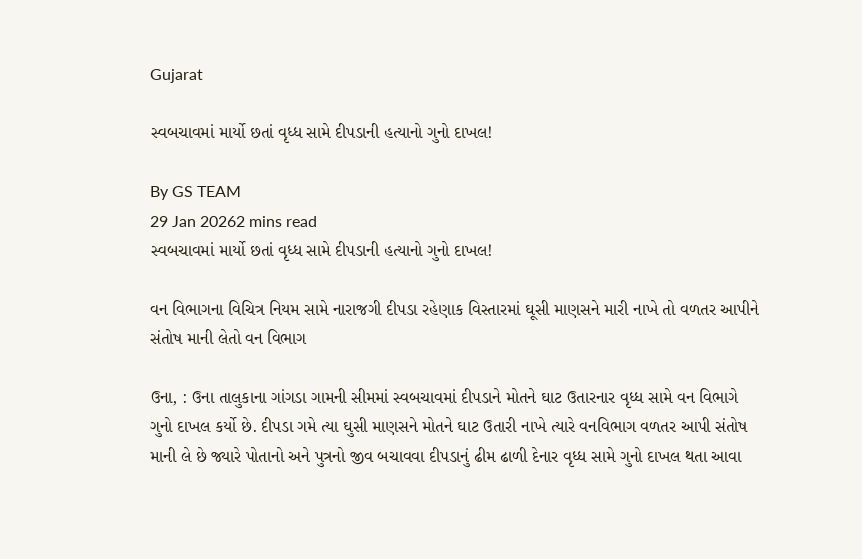Gujarat

સ્વબચાવમાં માર્યો છતાં વૃધ્ધ સામે દીપડાની હત્યાનો ગુનો દાખલ!

By GS TEAM
29 Jan 20262 mins read
સ્વબચાવમાં માર્યો છતાં વૃધ્ધ સામે દીપડાની હત્યાનો ગુનો દાખલ!

વન વિભાગના વિચિત્ર નિયમ સામે નારાજગી દીપડા રહેણાક વિસ્તારમાં ઘૂસી માણસને મારી નાખે તો વળતર આપીને સંતોષ માની લેતો વન વિભાગ

ઉના, : ઉના તાલુકાના ગાંગડા ગામની સીમમાં સ્વબચાવમાં દીપડાને મોતને ઘાટ ઉતારનાર વૃધ્ધ સામે વન વિભાગે ગુનો દાખલ કર્યો છે. દીપડા ગમે ત્યા ઘુસી માણસને મોતને ઘાટ ઉતારી નાખે ત્યારે વનવિભાગ વળતર આપી સંતોષ માની લે છે જ્યારે પોતાનો અને પુત્રનો જીવ બચાવવા દીપડાનું ઢીમ ઢાળી દેનાર વૃધ્ધ સામે ગુનો દાખલ થતા આવા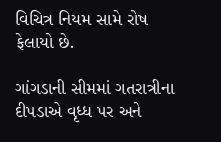વિચિત્ર નિયમ સામે રોષ ફેલાયો છે.

ગાંગડાની સીમમાં ગતરાત્રીના દીપડાએ વૃધ્ધ પર અને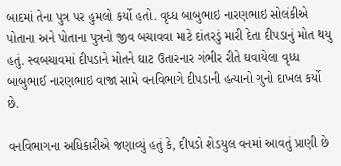બાદમાં તેના પુત્ર પર હુમલો કર્યો હતો. વૃધ્ધ બાબુભાઇ નારણભાઇ સોલંકીએ પોતાના અને પોતાના પુત્રનો જીવ બચાવવા માટે દાંતરડું મારી દેતા દીપડાનું મોત થયુ હતું. સ્વબચાવમાં દીપડાને મોતને ઘાટ ઉતારનાર ગંભીર રીતે ઘવાયેલા વૃધ્ધ બાબુભાઈ નારણભાઇ વાજા સામે વનવિભાગે દીપડાની હત્યાનો ગુનો દાખલ કર્યો છે.

વનવિભાગના અધિકારીએ જણાવ્યું હતું કે, દીપડો શેડયુલ વનમાં આવતું પ્રાણી છે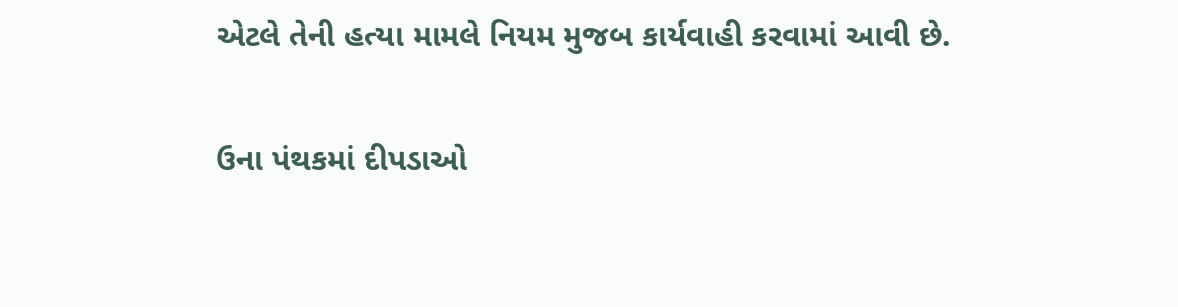એટલે તેની હત્યા મામલે નિયમ મુજબ કાર્યવાહી કરવામાં આવી છે.

ઉના પંથકમાં દીપડાઓ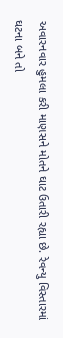અવારનવાર હુમલા કરી માણસને મોતને ઘાટ ઉતારી રહ્યા છે. રેવન્યુ વિસ્તારમાં ઘટના બને તો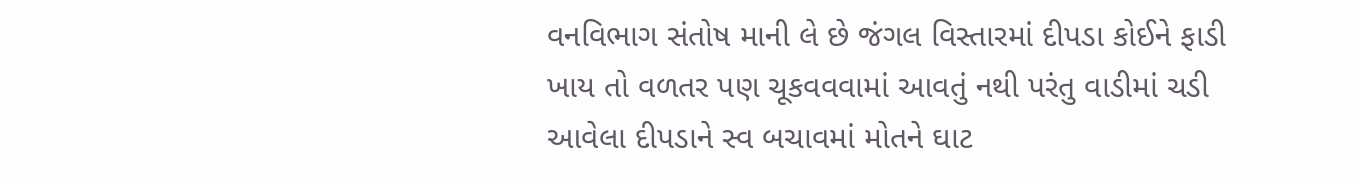વનવિભાગ સંતોષ માની લે છે જંગલ વિસ્તારમાં દીપડા કોઈને ફાડી ખાય તો વળતર પણ ચૂકવવવામાં આવતું નથી પરંતુ વાડીમાં ચડી આવેલા દીપડાને સ્વ બચાવમાં મોતને ઘાટ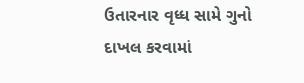ઉતારનાર વૃધ્ધ સામે ગુનો દાખલ કરવામાં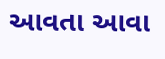આવતા આવા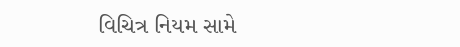વિચિત્ર નિયમ સામે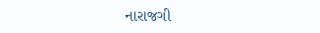નારાજગી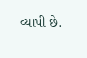વ્યાપી છે.